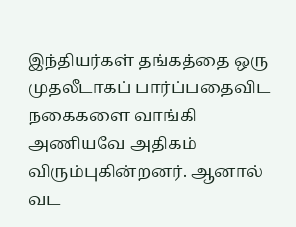இந்தியர்கள் தங்கத்தை ஒரு முதலீடாகப் பார்ப்பதைவிட நகைகளை வாங்கி அணியவே அதிகம் விரும்புகின்றனர். ஆனால் வட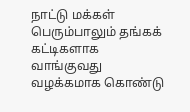நாட்டு மக்கள் பெரும்பாலும் தங்கக் கட்டிகளாக வாங்குவது வழக்கமாக கொண்டு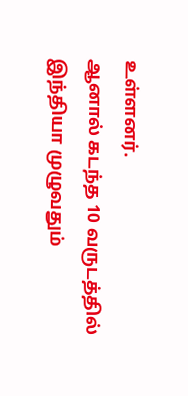உள்ளனர்.
ஆனால் கடந்த 10 வருடத்தில் இந்தியா முழுவதும்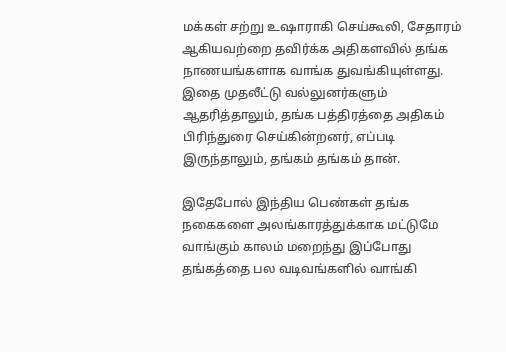மக்கள் சற்று உஷாராகி செய்கூலி, சேதாரம் ஆகியவற்றை தவிர்க்க அதிகளவில் தங்க நாணயங்களாக வாங்க துவங்கியுள்ளது. இதை முதலீட்டு வல்லுனர்களும் ஆதரித்தாலும், தங்க பத்திரத்தை அதிகம் பிரிந்துரை செய்கின்றனர், எப்படி இருந்தாலும், தங்கம் தங்கம் தான்.

இதேபோல் இந்திய பெண்கள் தங்க நகைகளை அலங்காரத்துக்காக மட்டுமே வாங்கும் காலம் மறைந்து இப்போது தங்கத்தை பல வடிவங்களில் வாங்கி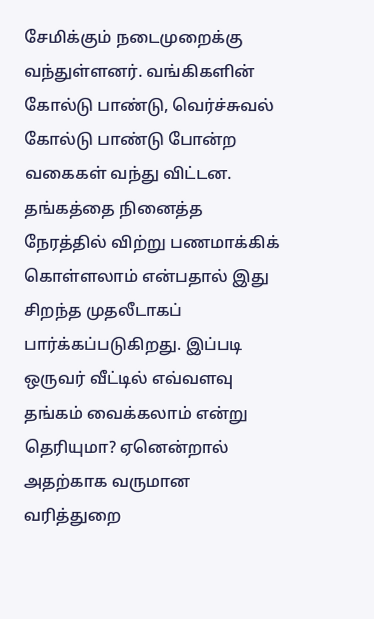சேமிக்கும் நடைமுறைக்கு வந்துள்ளனர். வங்கிகளின் கோல்டு பாண்டு, வெர்ச்சுவல் கோல்டு பாண்டு போன்ற வகைகள் வந்து விட்டன.
தங்கத்தை நினைத்த நேரத்தில் விற்று பணமாக்கிக் கொள்ளலாம் என்பதால் இது சிறந்த முதலீடாகப் பார்க்கப்படுகிறது. இப்படி ஒருவர் வீட்டில் எவ்வளவு தங்கம் வைக்கலாம் என்று தெரியுமா? ஏனென்றால் அதற்காக வருமான வரித்துறை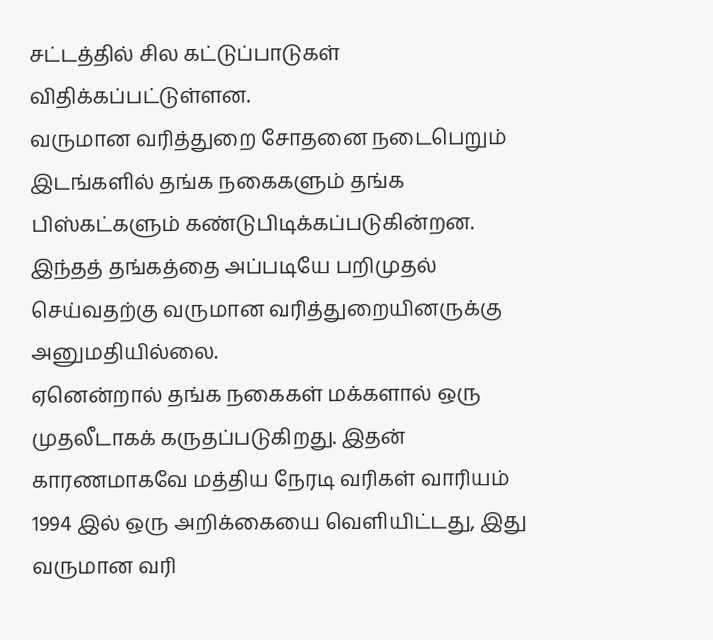சட்டத்தில் சில கட்டுப்பாடுகள் விதிக்கப்பட்டுள்ளன.
வருமான வரித்துறை சோதனை நடைபெறும் இடங்களில் தங்க நகைகளும் தங்க பிஸ்கட்களும் கண்டுபிடிக்கப்படுகின்றன.
இந்தத் தங்கத்தை அப்படியே பறிமுதல் செய்வதற்கு வருமான வரித்துறையினருக்கு அனுமதியில்லை.
ஏனென்றால் தங்க நகைகள் மக்களால் ஒரு முதலீடாகக் கருதப்படுகிறது. இதன் காரணமாகவே மத்திய நேரடி வரிகள் வாரியம் 1994 இல் ஒரு அறிக்கையை வெளியிட்டது, இது வருமான வரி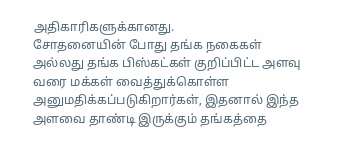அதிகாரிகளுக்கானது.
சோதனையின் போது தங்க நகைகள் அல்லது தங்க பிஸ்கட்கள் குறிப்பிட்ட அளவு வரை மக்கள் வைத்துக்கொள்ள அனுமதிக்கப்படுகிறார்கள், இதனால் இந்த அளவை தாண்டி இருக்கும் தங்கத்தை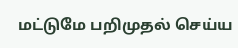மட்டுமே பறிமுதல் செய்ய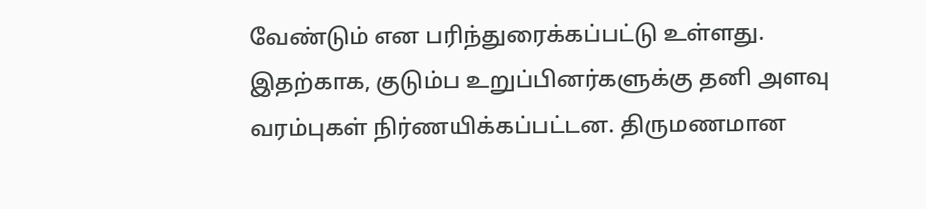வேண்டும் என பரிந்துரைக்கப்பட்டு உள்ளது.
இதற்காக, குடும்ப உறுப்பினர்களுக்கு தனி அளவு வரம்புகள் நிர்ணயிக்கப்பட்டன. திருமணமான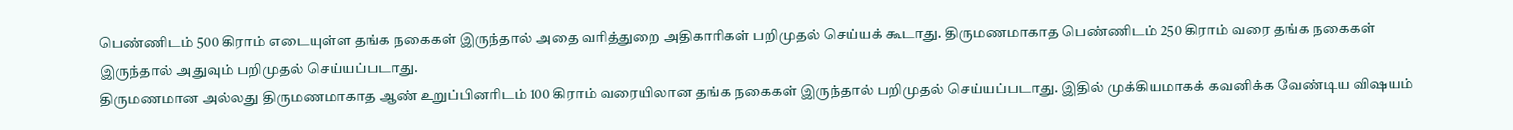பெண்ணிடம் 500 கிராம் எடையுள்ள தங்க நகைகள் இருந்தால் அதை வரித்துறை அதிகாரிகள் பறிமுதல் செய்யக் கூடாது. திருமணமாகாத பெண்ணிடம் 250 கிராம் வரை தங்க நகைகள் இருந்தால் அதுவும் பறிமுதல் செய்யப்படாது.
திருமணமான அல்லது திருமணமாகாத ஆண் உறுப்பினரிடம் 100 கிராம் வரையிலான தங்க நகைகள் இருந்தால் பறிமுதல் செய்யப்படாது. இதில் முக்கியமாகக் கவனிக்க வேண்டிய விஷயம்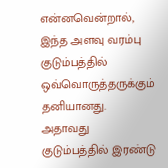என்னவென்றால், இந்த அளவு வரம்பு குடும்பத்தில் ஒவ்வொருத்தருக்கும் தனியானது. அதாவது குடும்பத்தில் இரண்டு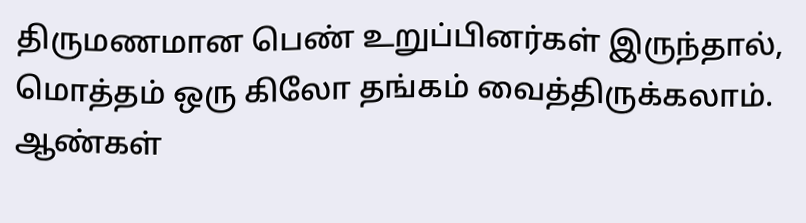திருமணமான பெண் உறுப்பினர்கள் இருந்தால், மொத்தம் ஒரு கிலோ தங்கம் வைத்திருக்கலாம்.
ஆண்கள்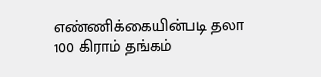எண்ணிக்கையின்படி தலா 100 கிராம் தங்கம்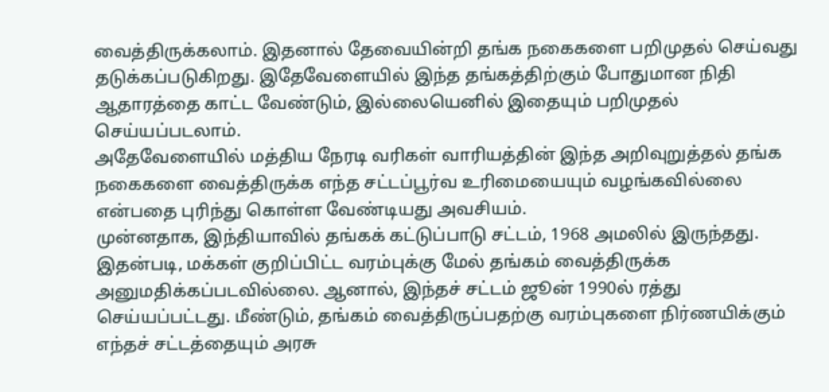வைத்திருக்கலாம். இதனால் தேவையின்றி தங்க நகைகளை பறிமுதல் செய்வது தடுக்கப்படுகிறது. இதேவேளையில் இந்த தங்கத்திற்கும் போதுமான நிதி ஆதாரத்தை காட்ட வேண்டும், இல்லையெனில் இதையும் பறிமுதல் செய்யப்படலாம்.
அதேவேளையில் மத்திய நேரடி வரிகள் வாரியத்தின் இந்த அறிவுறுத்தல் தங்க நகைகளை வைத்திருக்க எந்த சட்டப்பூர்வ உரிமையையும் வழங்கவில்லை என்பதை புரிந்து கொள்ள வேண்டியது அவசியம்.
முன்னதாக, இந்தியாவில் தங்கக் கட்டுப்பாடு சட்டம், 1968 அமலில் இருந்தது. இதன்படி, மக்கள் குறிப்பிட்ட வரம்புக்கு மேல் தங்கம் வைத்திருக்க அனுமதிக்கப்படவில்லை. ஆனால், இந்தச் சட்டம் ஜூன் 1990ல் ரத்து செய்யப்பட்டது. மீண்டும், தங்கம் வைத்திருப்பதற்கு வரம்புகளை நிர்ணயிக்கும் எந்தச் சட்டத்தையும் அரசு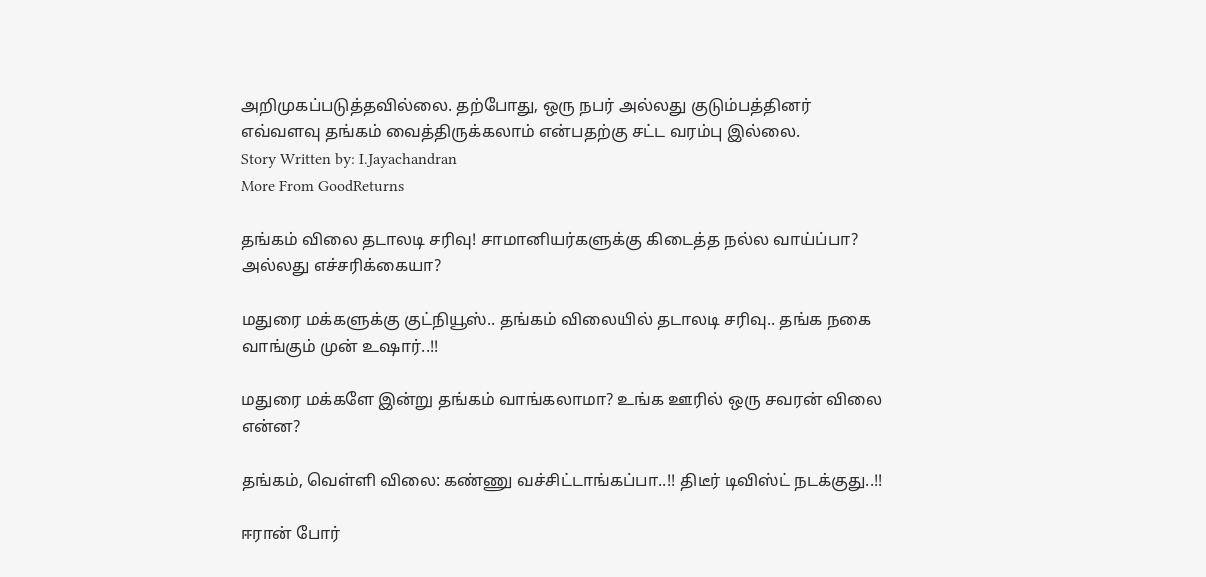அறிமுகப்படுத்தவில்லை. தற்போது, ஒரு நபர் அல்லது குடும்பத்தினர் எவ்வளவு தங்கம் வைத்திருக்கலாம் என்பதற்கு சட்ட வரம்பு இல்லை.
Story Written by: I.Jayachandran
More From GoodReturns

தங்கம் விலை தடாலடி சரிவு! சாமானியர்களுக்கு கிடைத்த நல்ல வாய்ப்பா? அல்லது எச்சரிக்கையா?

மதுரை மக்களுக்கு குட்நியூஸ்.. தங்கம் விலையில் தடாலடி சரிவு.. தங்க நகை வாங்கும் முன் உஷார்..!!

மதுரை மக்களே இன்று தங்கம் வாங்கலாமா? உங்க ஊரில் ஒரு சவரன் விலை என்ன?

தங்கம், வெள்ளி விலை: கண்ணு வச்சிட்டாங்கப்பா..!! திடீர் டிவிஸ்ட் நடக்குது..!!

ஈரான் போர்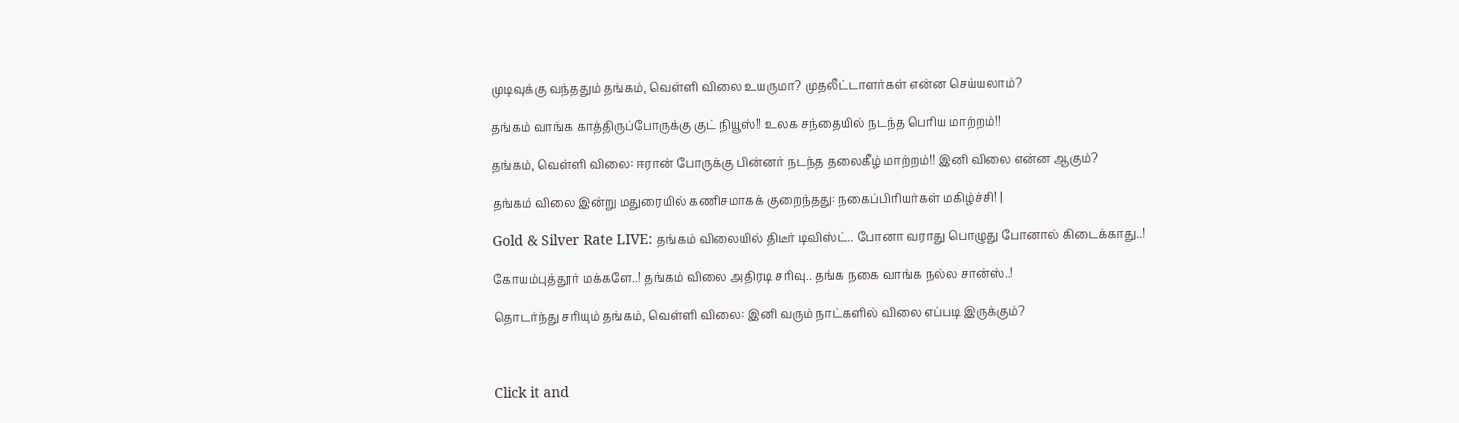முடிவுக்கு வந்ததும் தங்கம், வெள்ளி விலை உயருமா? முதலீட்டாளர்கள் என்ன செய்யலாம்?

தங்கம் வாங்க காத்திருப்போருக்கு குட் நியூஸ்!! உலக சந்தையில் நடந்த பெரிய மாற்றம்!!

தங்கம், வெள்ளி விலை: ஈரான் போருக்கு பின்னர் நடந்த தலைகீழ் மாற்றம்!! இனி விலை என்ன ஆகும்?

தங்கம் விலை இன்று மதுரையில் கணிசமாகக் குறைந்தது: நகைப்பிரியர்கள் மகிழ்ச்சி! |

Gold & Silver Rate LIVE: தங்கம் விலையில் திடீர் டிவிஸ்ட்.. போனா வராது பொழுது போனால் கிடைக்காது..!

கோயம்புத்தூர் மக்களே..! தங்கம் விலை அதிரடி சரிவு.. தங்க நகை வாங்க நல்ல சான்ஸ்..!

தொடர்ந்து சரியும் தங்கம், வெள்ளி விலை: இனி வரும் நாட்களில் விலை எப்படி இருக்கும்?



Click it and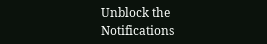Unblock the Notifications